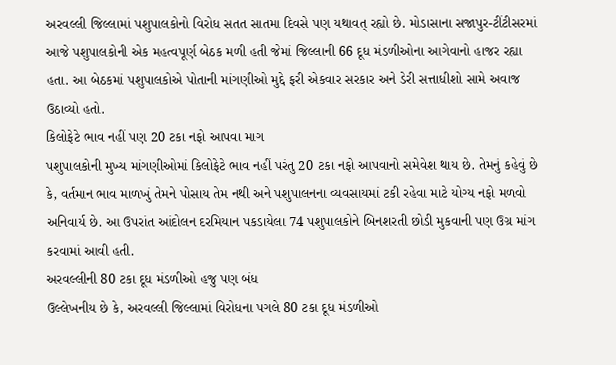અરવલ્લી જિલ્લામાં પશુપાલકોનો વિરોધ સતત સાતમા દિવસે પણ યથાવત્ રહ્યો છે. મોડાસાના સજાપુર-ટીંટીસરમાં આજે પશુપાલકોની એક મહત્વપૂર્ણ બેઠક મળી હતી જેમાં જિલ્લાની 66 દૂધ મંડળીઓના આગેવાનો હાજર રહ્યા હતા. આ બેઠકમાં પશુપાલકોએ પોતાની માંગણીઓ મુદ્દે ફરી એકવાર સરકાર અને ડેરી સત્તાધીશો સામે અવાજ ઉઠાવ્યો હતો.
કિલોફેટે ભાવ નહીં પણ 20 ટકા નફો આપવા માગ
પશુપાલકોની મુખ્ય માંગણીઓમાં કિલોફેટે ભાવ નહીં પરંતુ 20 ટકા નફો આપવાનો સમેવેશ થાય છે. તેમનું કહેવું છે કે, વર્તમાન ભાવ માળખું તેમને પોસાય તેમ નથી અને પશુપાલનના વ્યવસાયમાં ટકી રહેવા માટે યોગ્ય નફો મળવો અનિવાર્ય છે. આ ઉપરાંત આંદોલન દરમિયાન પકડાયેલા 74 પશુપાલકોને બિનશરતી છોડી મુકવાની પણ ઉગ્ર માંગ કરવામાં આવી હતી.
અરવલ્લીની 80 ટકા દૂધ મંડળીઓ હજુ પણ બંધ
ઉલ્લેખનીય છે કે, અરવલ્લી જિલ્લામાં વિરોધના પગલે 80 ટકા દૂધ મંડળીઓ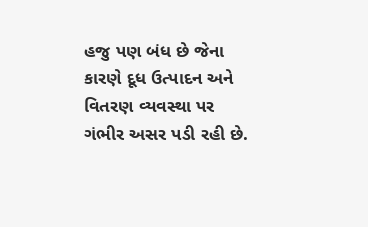હજુ પણ બંધ છે જેના કારણે દૂધ ઉત્પાદન અને વિતરણ વ્યવસ્થા પર ગંભીર અસર પડી રહી છે.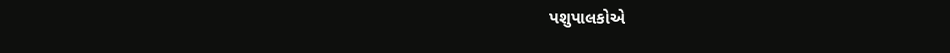પશુપાલકોએ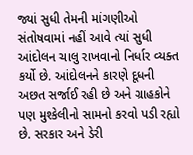જ્યાં સુધી તેમની માંગણીઓ સંતોષવામાં નહીં આવે ત્યાં સુધી આંદોલન ચાલુ રાખવાનો નિર્ધાર વ્યક્ત કર્યો છે. આંદોલનને કારણે દૂધની અછત સર્જાઈ રહી છે અને ગ્રાહકોને પણ મુશ્કેલીનો સામનો કરવો પડી રહ્યો છે. સરકાર અને ડેરી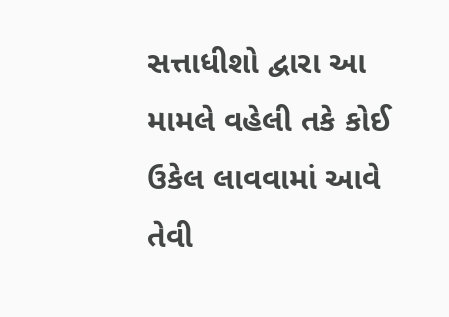સત્તાધીશો દ્વારા આ મામલે વહેલી તકે કોઈ ઉકેલ લાવવામાં આવે તેવી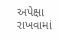અપેક્ષા રાખવામાં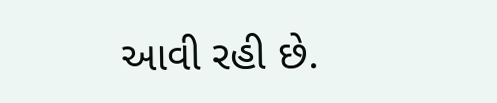આવી રહી છે.